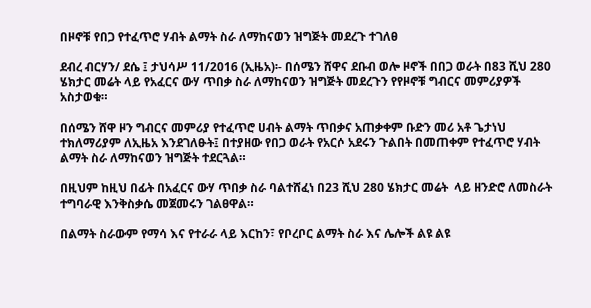በዞኖቹ የበጋ የተፈጥሮ ሃብት ልማት ስራ ለማከናወን ዝግጅት መደረጉ ተገለፀ

ደብረ ብርሃን/ ደሴ ፤ ታህሳሥ 11/2016 (ኢዜአ)፡- በሰሜን ሸዋና ደቡብ ወሎ ዞኖች በበጋ ወራት በ83 ሺህ 280 ሄክታር መሬት ላይ የአፈርና ውሃ ጥበቃ ስራ ለማከናወን ዝግጅት መደረጉን የየዞኖቹ ግብርና መምሪያዎች አስታወቁ።

በሰሜን ሸዋ ዞን ግብርና መምሪያ የተፈጥሮ ሀብት ልማት ጥበቃና አጠቃቀም ቡድን መሪ አቶ ጌታነህ ተክለማሪያም ለኢዜአ እንደገለፁት፤ በተያዘው የበጋ ወራት የአርሶ አደሩን ጉልበት በመጠቀም የተፈጥሮ ሃብት ልማት ስራ ለማከናወን ዝግጅት ተደርጓል።

በዚህም ከዚህ በፊት በአፈርና ውሃ ጥበቃ ስራ ባልተሸፈነ በ23 ሺህ 280 ሄክታር መሬት  ላይ ዘንድሮ ለመስራት ተግባራዊ እንቅስቃሴ መጀመሩን ገልፀዋል።

በልማት ስራውም የማሳ እና የተራራ ላይ እርከን፣ የቦረቦር ልማት ስራ እና ሌሎች ልዩ ልዩ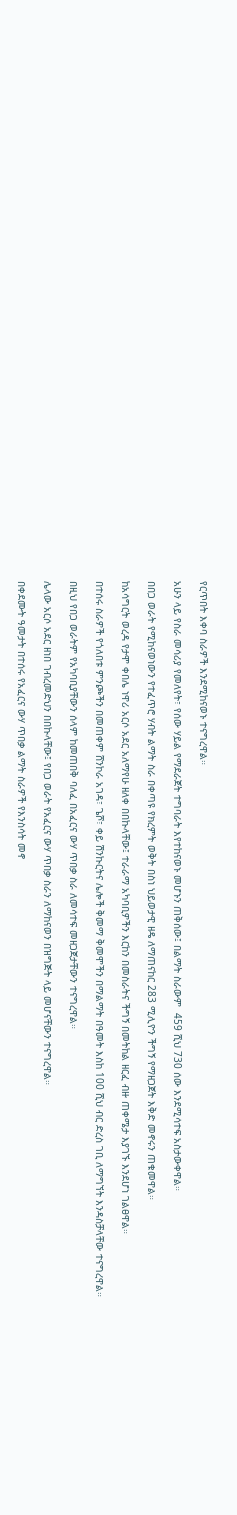የርጥበት እቀባ ስራዎች እንደሚከናወኑ ተናግረዋል።

አሁን ላይ የስራ መሳሪያ የመለየት፣ የሰው ሃይል የማደራጀት ተግባራት እየተከናወኑ መሆኑን ጠቅሰው፤ በልማት ስራውም  459 ሺህ 730 ሰው እንደሚሳተፍ አስታውቀዋል።

በበጋ ወራት የሚከናወነውን የተፈጥሮ ሃብት ልማት ስራ በቀጣዩ የክረምት ወቅት በስነ ህይወታዊ ዘዴ ለማጠናከር 283 ሚሊዮን ችግኝ የማዘጋጀት እቅድ መኖሩን ጠቁመዋል።

ከአሳግርት ወረዳ የታሞ ቀበሌ ነዋሪ አርሶ አደር አለማየሁ ዘለቀ በበኩላቸው፤ ተራራማ አካባቢዎችን እርከን በመስራትና ችግኝ በመትከል ዘርፈ ብዙ ጠቀሜታ እያገኙ እንደሆነ ገልፀዋል።

በተሰሩ ስራዎች የጎለበቱ ምንጮችን በመጠቀም ሸንኮራ አገዳ፣ ጌሾ፣ ቀይ ሽንኩርትና ሌሎች ቅመማ ቅመሞችን በማልማት በዓመት እስከ 100 ሺህ ብር ድረስ ገቢ ለማግኘት እንዳስቻላቸው ተናግረዋል።

በዚህ የበጋ ወራትም የአካባቢያቸውን ሰላም ከመጠበቅ ባለፈ በአፈርና ውሃ ጥበቃ ስራ ለመሳተፍ መዘጋጀታቸውን ተናግረዋል።

ሌላው አርሶ አደር ዘነበ ገብረመድህን በበኩላቸው፤ የበጋ ወራት የአፈርና ውሃ ጥበቃ ስራን ለማከናወን በዝግጅት ላይ መሆናቸውን ተናግረዋል።

በቀደሙት ዓመታት በተሰሩ የአፈርና ውሃ ጥበቃ ልማት ስራዎች የእንስሳት መኖ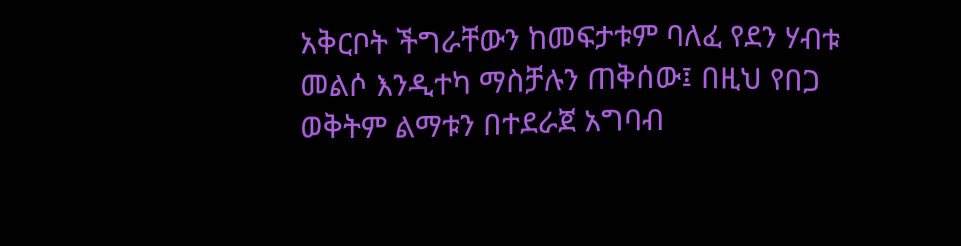አቅርቦት ችግራቸውን ከመፍታቱም ባለፈ የደን ሃብቱ መልሶ እንዲተካ ማስቻሉን ጠቅሰው፤ በዚህ የበጋ ወቅትም ልማቱን በተደራጀ አግባብ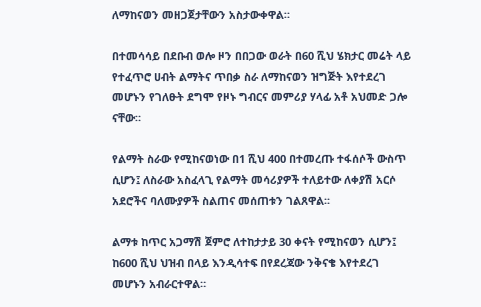ለማከናወን መዘጋጀታቸውን አስታውቀዋል።

በተመሳሳይ በደቡብ ወሎ ዞን በበጋው ወራት በ60 ሺህ ሄክታር መሬት ላይ የተፈጥሮ ሀብት ልማትና ጥበቃ ስራ ለማከናወን ዝግጅት እየተደረገ መሆኑን የገለፁት ደግሞ የዞኑ ግብርና መምሪያ ሃላፊ አቶ አህመድ ጋሎ ናቸው።

የልማት ስራው የሚከናወነው በ1 ሺህ 400 በተመረጡ ተፋሰሶች ውስጥ ሲሆን፤ ለስራው አስፈላጊ የልማት መሳሪያዎች ተለይተው ለቀያሽ አርሶ አደሮችና ባለሙያዎች ስልጠና መሰጠቱን ገልጸዋል፡፡

ልማቱ ከጥር አጋማሽ ጀምሮ ለተከታታይ 30 ቀናት የሚከናወን ሲሆን፤ ከ600 ሺህ ህዝብ በላይ እንዲሳተፍ በየደረጃው ንቅናቄ እየተደረገ መሆኑን አብራርተዋል።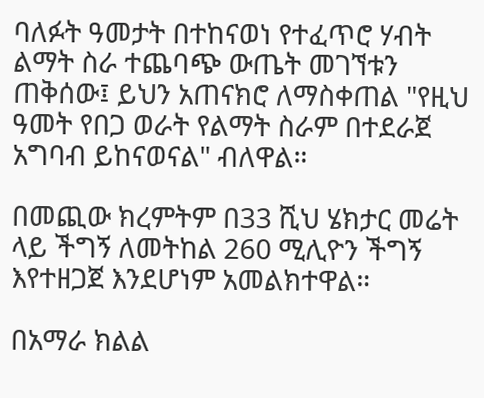ባለፉት ዓመታት በተከናወነ የተፈጥሮ ሃብት ልማት ስራ ተጨባጭ ውጤት መገኘቱን ጠቅሰው፤ ይህን አጠናክሮ ለማስቀጠል "የዚህ ዓመት የበጋ ወራት የልማት ስራም በተደራጀ አግባብ ይከናወናል" ብለዋል።

በመጪው ክረምትም በ33 ሺህ ሄክታር መሬት ላይ ችግኝ ለመትከል 260 ሚሊዮን ችግኝ እየተዘጋጀ እንደሆነም አመልክተዋል።

በአማራ ክልል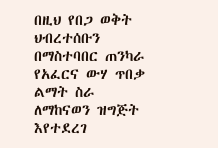በዚህ የበጋ ወቅት ህብረተሰቡን በማስተባበር ጠንካራ የአፈርና ውሃ ጥበቃ ልማት ስራ ለማከናወን ዝግጅት እየተደረገ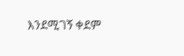እንደሚገኝ ቀደም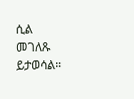ሲል መገለጹ ይታወሳል።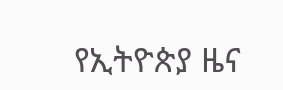የኢትዮጵያ ዜና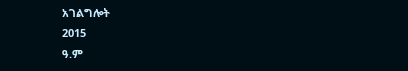አገልግሎት
2015
ዓ.ም